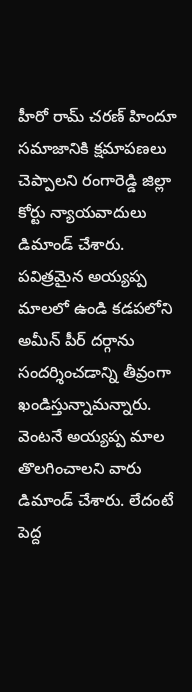హీరో రామ్ చరణ్ హిందూ సమాజానికి క్షమాపణలు చెప్పాలని రంగారెడ్డి జిల్లా కోర్టు న్యాయవాదులు డిమాండ్ చేశారు. పవిత్రమైన అయ్యప్ప మాలలో ఉండి కడపలోని అమీన్ పీర్ దర్గాను సందర్శించడాన్ని తీవ్రంగా ఖండిస్తున్నామన్నారు. వెంటనే అయ్యప్ప మాల తొలగించాలని వారు డిమాండ్ చేశారు. లేదంటే పెద్ద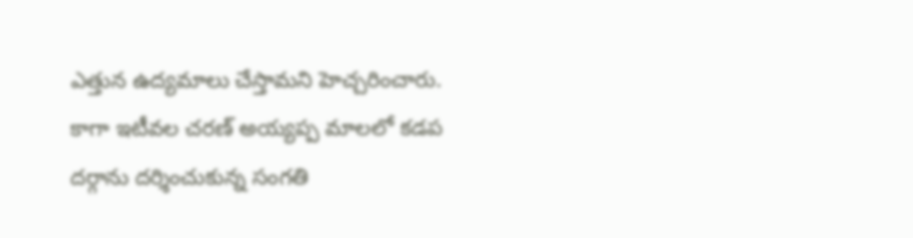ఎత్తున ఉద్యమాలు చేస్తామని హెచ్చరించారు. కాగా ఇటీవల చరణ్ అయ్యప్ప మాలలో కడప దర్గాను దర్శించుకున్న సంగతి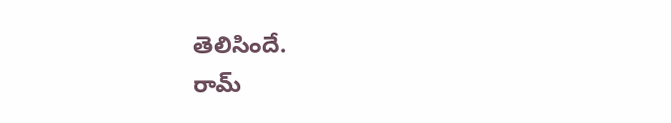తెలిసిందే.
రామ్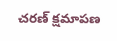చరణ్ క్షమాపణ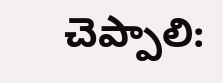చెప్పాలి: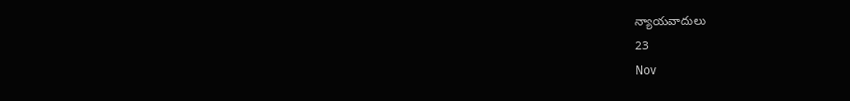న్యాయవాదులు
23
Nov